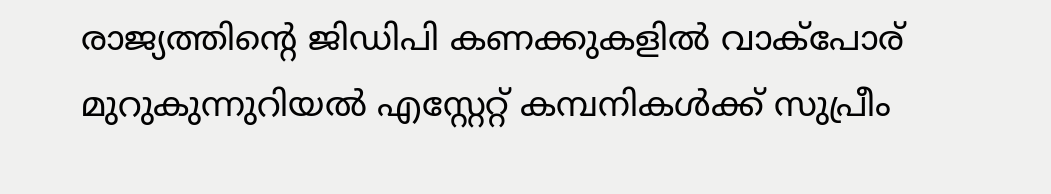രാജ്യത്തിന്റെ ജിഡിപി കണക്കുകളില്‍ വാക്‌പോര് മുറുകുന്നുറിയല്‍ എസ്റ്റേറ്റ് കമ്പനികള്‍ക്ക് സുപ്രീം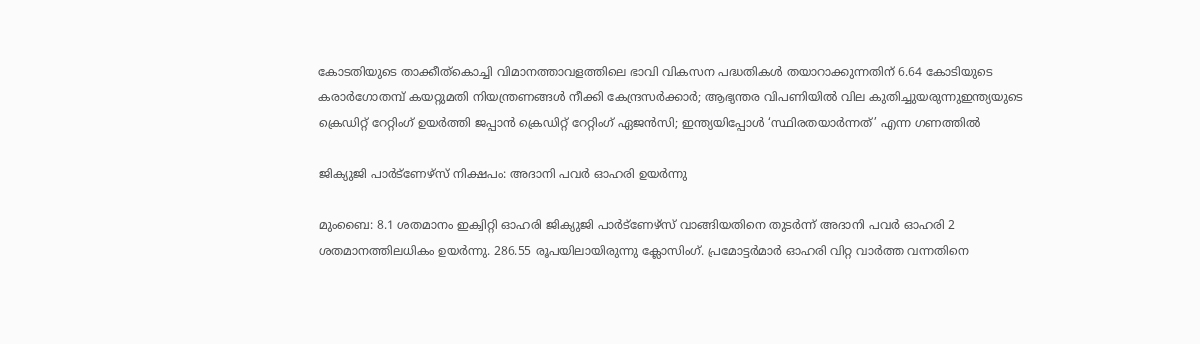കോടതിയുടെ താക്കീത്കൊച്ചി വിമാനത്താവളത്തിലെ ഭാവി വികസന പദ്ധതികള്‍ തയാറാക്കുന്നതിന് 6.64 കോടിയുടെ കരാർഗോതമ്പ് കയറ്റുമതി നിയന്ത്രണങ്ങൾ നീക്കി കേന്ദ്രസർക്കാർ; ആഭ്യന്തര വിപണിയിൽ വില കുതിച്ചുയരുന്നുഇന്ത്യയുടെ ക്രെഡിറ്റ് റേറ്റിംഗ് ഉയർത്തി ജപ്പാൻ ക്രെഡിറ്റ് റേറ്റിംഗ് ഏജൻസി; ഇന്ത്യയിപ്പോൾ ‘സ്ഥിരതയാർന്നത്’ എന്ന ഗണത്തിൽ

ജിക്യുജി പാര്‍ട്‌ണേഴ്‌സ് നിക്ഷപം: അദാനി പവര്‍ ഓഹരി ഉയര്‍ന്നു

മുംബൈ: 8.1 ശതമാനം ഇക്വിറ്റി ഓഹരി ജിക്യുജി പാര്‍ട്‌ണേഴ്‌സ് വാങ്ങിയതിനെ തുടര്‍ന്ന് അദാനി പവര്‍ ഓഹരി 2 ശതമാനത്തിലധികം ഉയര്‍ന്നു. 286.55 രൂപയിലായിരുന്നു ക്ലോസിംഗ്. പ്രമോട്ടര്‍മാര്‍ ഓഹരി വിറ്റ വാര്‍ത്ത വന്നതിനെ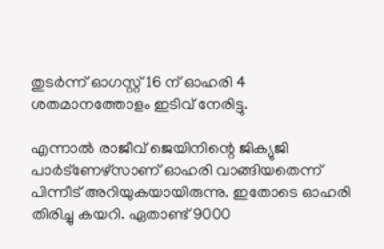തുടര്‍ന്ന് ഓഗസ്റ്റ് 16 ന് ഓഹരി 4 ശതമാനത്തോളം ഇടിവ് നേരിട്ടു.

എന്നാല്‍ രാജീവ് ജെയിനിന്റെ ജിക്യുജി പാര്‍ട്‌ണേഴ്‌സാണ് ഓഹരി വാങ്ങിയതെന്ന് പിന്നീട് അറിയുകയായിരുന്നു. ഇതോടെ ഓഹരി തിരിച്ചു കയറി. ഏതാണ്ട് 9000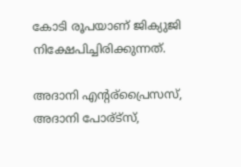കോടി രൂപയാണ് ജിക്യുജി നിക്ഷേപിച്ചിരിക്കുന്നത്.

അദാനി എന്റര്‌പ്രൈസസ്, അദാനി പോര്ട്‌സ്,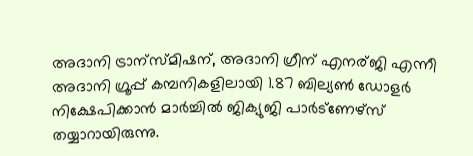അദാനി ട്രാന്‌സ്മിഷന്, അദാനി ഗ്രീന് എനര്ജി എന്നീ അദാനി ഗ്രൂപ്പ് കമ്പനികളിലായി 1.87 ബില്യണ്‍ ഡോളര്‍ നിക്ഷേപിക്കാന്‍ മാര്‍ച്ചില്‍ ജിക്യുജി പാര്‍ട്‌ണേഴ്‌സ് തയ്യാറായിരുന്നു.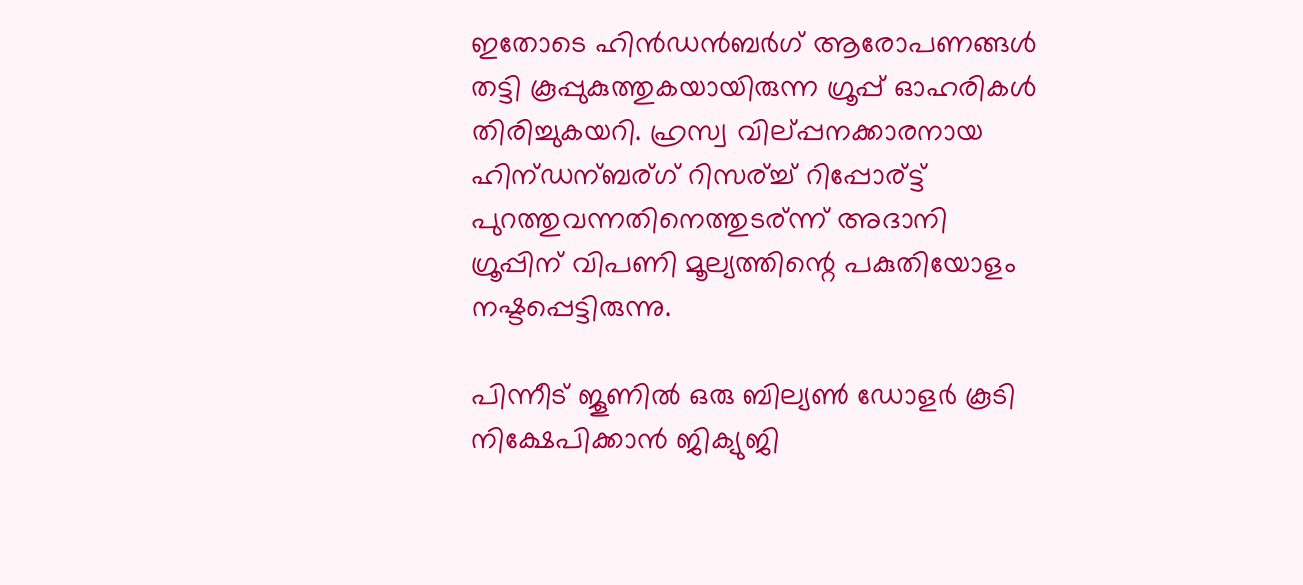ഇതോടെ ഹിന്‍ഡന്‍ബര്‍ഗ് ആരോപണങ്ങള്‍ തട്ടി കൂപ്പുകുത്തുകയായിരുന്ന ഗ്രൂപ്പ് ഓഹരികള്‍ തിരിച്ചുകയറി. ഹ്രസ്വ വില്പ്പനക്കാരനായ ഹിന്ഡന്ബര്ഗ് റിസര്ച്ച് റിപ്പോര്ട്ട് പുറത്തുവന്നതിനെത്തുടര്ന്ന് അദാനി ഗ്രൂപ്പിന് വിപണി മൂല്യത്തിന്റെ പകുതിയോളം നഷ്ടപ്പെട്ടിരുന്നു.

പിന്നീട് ജൂണില്‍ ഒരു ബില്യണ്‍ ഡോളര്‍ കൂടി നിക്ഷേപിക്കാന്‍ ജിക്യുജി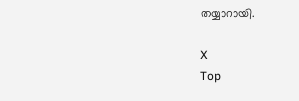തയ്യാറായി.

X
Top